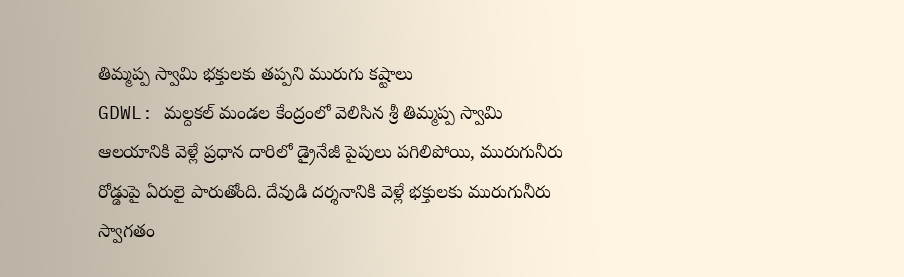తిమ్మప్ప స్వామి భక్తులకు తప్పని మురుగు కష్టాలు
GDWL: మల్దకల్ మండల కేంద్రంలో వెలిసిన శ్రీ తిమ్మప్ప స్వామి ఆలయానికి వెళ్లే ప్రధాన దారిలో డ్రైనేజీ పైపులు పగిలిపోయి, మురుగునీరు రోడ్డుపై ఏరులై పారుతోంది. దేవుడి దర్శనానికి వెళ్లే భక్తులకు మురుగునీరు స్వాగతం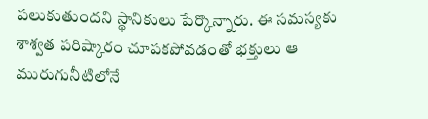పలుకుతుందని స్థానికులు పేర్కొన్నారు. ఈ సమస్యకు శాశ్వత పరిష్కారం చూపకపోవడంతో భక్తులు ఆ మురుగునీటిలోనే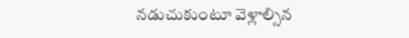నడుచుకుంటూ వెళ్లాల్సిన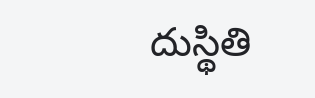దుస్థితి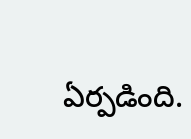ఏర్పడింది.